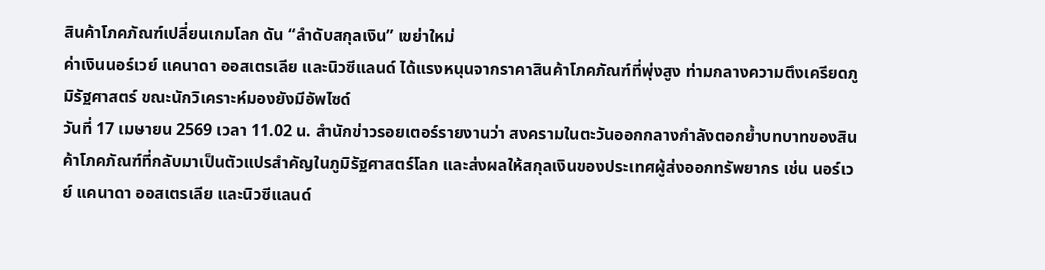สินค้าโภคภัณฑ์เปลี่ยนเกมโลก ดัน “ลำดับสกุลเงิน” เขย่าใหม่
ค่าเงินนอร์เวย์ แคนาดา ออสเตรเลีย และนิวซีแลนด์ ได้แรงหนุนจากราคาสินค้าโภคภัณฑ์ที่พุ่งสูง ท่ามกลางความตึงเครียดภูมิรัฐศาสตร์ ขณะนักวิเคราะห์มองยังมีอัพไซด์
วันที่ 17 เมษายน 2569 เวลา 11.02 น. สำนักข่าวรอยเตอร์รายงานว่า สงครามในตะวันออกกลางกำลังตอกย้ำบทบาทของสินค้าโภคภัณฑ์ที่กลับมาเป็นตัวแปรสำคัญในภูมิรัฐศาสตร์โลก และส่งผลให้สกุลเงินของประเทศผู้ส่งออกทรัพยากร เช่น นอร์เวย์ แคนาดา ออสเตรเลีย และนิวซีแลนด์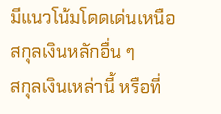มีแนวโน้มโดดเด่นเหนือสกุลเงินหลักอื่น ๆ
สกุลเงินเหล่านี้ หรือที่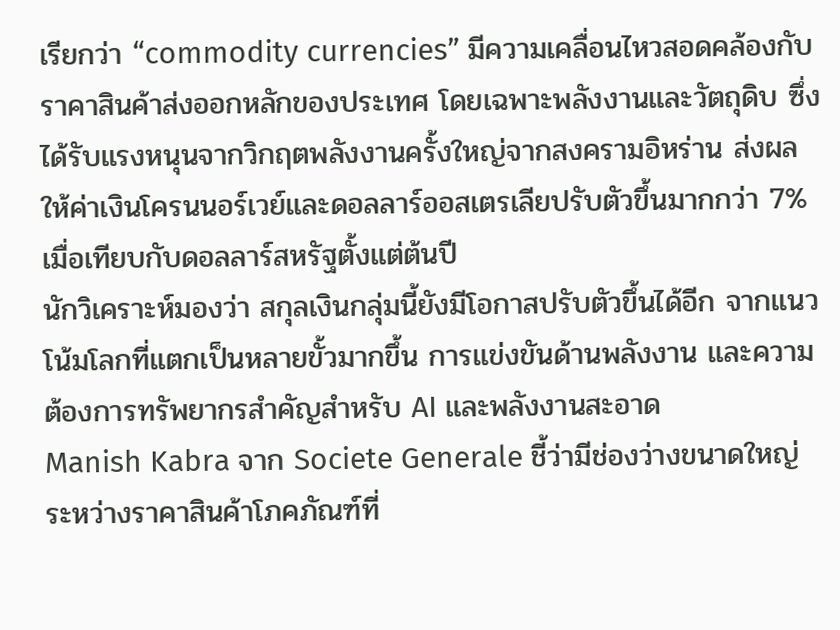เรียกว่า “commodity currencies” มีความเคลื่อนไหวสอดคล้องกับราคาสินค้าส่งออกหลักของประเทศ โดยเฉพาะพลังงานและวัตถุดิบ ซึ่งได้รับแรงหนุนจากวิกฤตพลังงานครั้งใหญ่จากสงครามอิหร่าน ส่งผลให้ค่าเงินโครนนอร์เวย์และดอลลาร์ออสเตรเลียปรับตัวขึ้นมากกว่า 7% เมื่อเทียบกับดอลลาร์สหรัฐตั้งแต่ต้นปี
นักวิเคราะห์มองว่า สกุลเงินกลุ่มนี้ยังมีโอกาสปรับตัวขึ้นได้อีก จากแนวโน้มโลกที่แตกเป็นหลายขั้วมากขึ้น การแข่งขันด้านพลังงาน และความต้องการทรัพยากรสำคัญสำหรับ AI และพลังงานสะอาด
Manish Kabra จาก Societe Generale ชี้ว่ามีช่องว่างขนาดใหญ่ ระหว่างราคาสินค้าโภคภัณฑ์ที่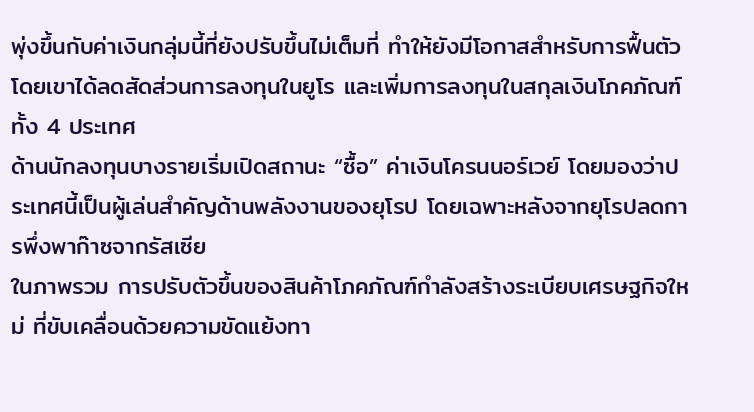พุ่งขึ้นกับค่าเงินกลุ่มนี้ที่ยังปรับขึ้นไม่เต็มที่ ทำให้ยังมีโอกาสสำหรับการฟื้นตัว โดยเขาได้ลดสัดส่วนการลงทุนในยูโร และเพิ่มการลงทุนในสกุลเงินโภคภัณฑ์ทั้ง 4 ประเทศ
ด้านนักลงทุนบางรายเริ่มเปิดสถานะ “ซื้อ” ค่าเงินโครนนอร์เวย์ โดยมองว่าประเทศนี้เป็นผู้เล่นสำคัญด้านพลังงานของยุโรป โดยเฉพาะหลังจากยุโรปลดการพึ่งพาก๊าซจากรัสเซีย
ในภาพรวม การปรับตัวขึ้นของสินค้าโภคภัณฑ์กำลังสร้างระเบียบเศรษฐกิจใหม่ ที่ขับเคลื่อนด้วยความขัดแย้งทา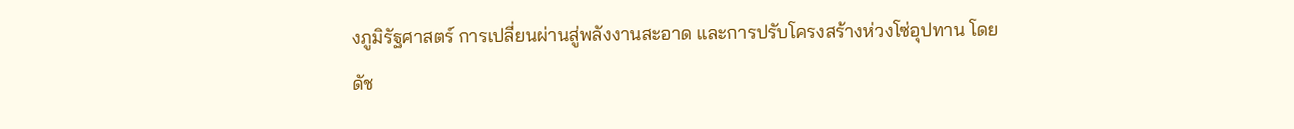งภูมิรัฐศาสตร์ การเปลี่ยนผ่านสู่พลังงานสะอาด และการปรับโครงสร้างห่วงโซ่อุปทาน โดยดัช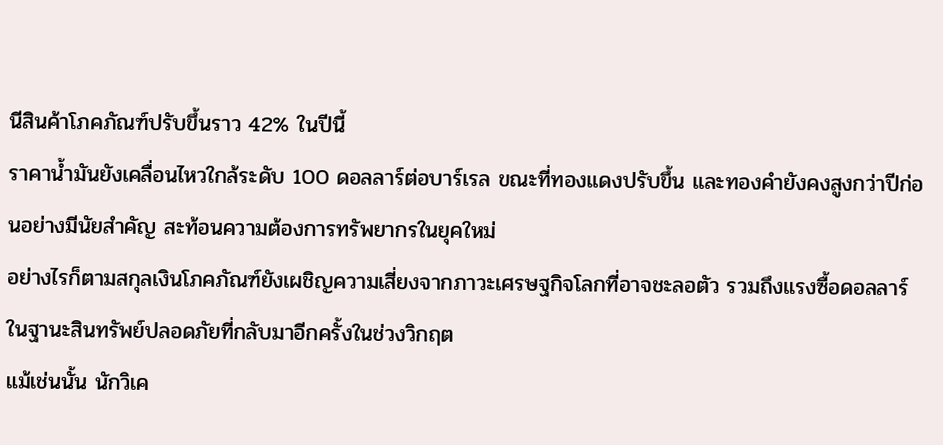นีสินค้าโภคภัณฑ์ปรับขึ้นราว 42% ในปีนี้
ราคาน้ำมันยังเคลื่อนไหวใกล้ระดับ 100 ดอลลาร์ต่อบาร์เรล ขณะที่ทองแดงปรับขึ้น และทองคำยังคงสูงกว่าปีก่อนอย่างมีนัยสำคัญ สะท้อนความต้องการทรัพยากรในยุคใหม่
อย่างไรก็ตามสกุลเงินโภคภัณฑ์ยังเผชิญความเสี่ยงจากภาวะเศรษฐกิจโลกที่อาจชะลอตัว รวมถึงแรงซื้อดอลลาร์ในฐานะสินทรัพย์ปลอดภัยที่กลับมาอีกครั้งในช่วงวิกฤต
แม้เช่นนั้น นักวิเค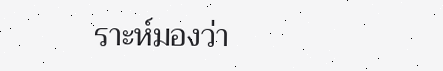ราะห์มองว่า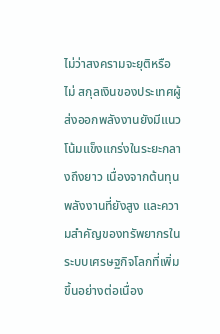ไม่ว่าสงครามจะยุติหรือไม่ สกุลเงินของประเทศผู้ส่งออกพลังงานยังมีแนวโน้มแข็งแกร่งในระยะกลางถึงยาว เนื่องจากต้นทุนพลังงานที่ยังสูง และความสำคัญของทรัพยากรในระบบเศรษฐกิจโลกที่เพิ่มขึ้นอย่างต่อเนื่อง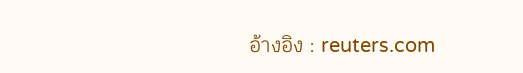อ้างอิง : reuters.com